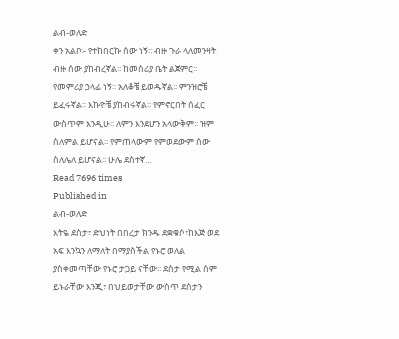ልብ-ወለድ
ቀን አልቦ፡- የተከበርኩ ሰው ነኝ፡፡ ብዙ ጉራ ላለመንዛት ብዙ ሰው ያከብረኛል፡፡ ከመስሪያ ቤት ልጀምር፡፡ የመምሪያ ኃላፊ ነኝ፡፡ አለቆቼ ይወዱኛል፡፡ ምንዝሮቼ ይፈሩኛል፡፡ እኩዮቼ ያከብሩኛል፡፡ የምኖርበት ሰፈር ውስጥም እንዲሁ፡፡ ለምን እንደሆን አላውቅም፡፡ ዝም ስለምል ይሆናል፡፡ የምጠላውም የምወደውም ሰው ስለሌለ ይሆናል፡፡ ሁሌ ደስተኛ…
Read 7696 times
Published in
ልብ-ወለድ
እትዬ ደስታ፣ ድህነት በበረታ ክንዱ ደቋቁሶ፣ከእጅ ወደ አፍ እንኳን ለማለት በማያስችል የኑሮ ወለል ያስቀመጣቸው የኑሮ ታጋይ ናቸው፡፡ ደስታ የሚል ስም ይኑራቸው እንጂ፣ በህይወታቸው ውስጥ ደስታን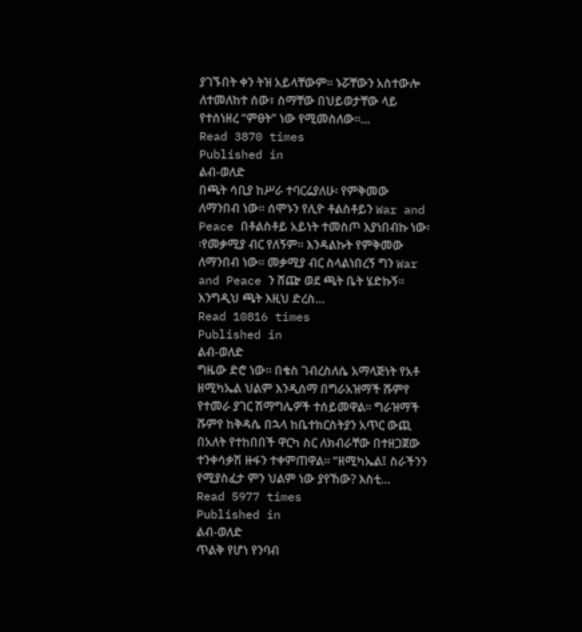ያገኙበት ቀን ትዝ አይላቸውም፡፡ ኑሯቸውን አስተውሎ ለተመለከተ ሰው፣ ስማቸው በህይወታቸው ላይ የተሰነዘረ “ምፀት” ነው የሚመስለው፡፡…
Read 3870 times
Published in
ልብ-ወለድ
በጫት ሳቢያ ከሥራ ተባርሬያለሁ፡ የምቅመው ለማንበብ ነው፡፡ ሰሞኑን የሊዮ ቶልስቶይን War and Peace በቶልስቶይ አይነት ተመስጦ እያነበብኩ ነው፡፡የመቃሚያ ብር የለኝም፡፡ እንዳልኩት የምቅመው ለማንበብ ነው፡፡ መቃሚያ ብር ስላልነበረኝ ግን War and Peace ን ሸጬ ወደ ጫት ቤት ሄድኩኝ፡፡እንግዲህ ጫት እዚህ ድረስ…
Read 10816 times
Published in
ልብ-ወለድ
ግዜው ድሮ ነው፡፡ በቄስ ገብረስለሴ አማላጅነት የአቶ ዘሚካኤል ህልም እንዲሰማ በግራአዝማች ሹምየ የተመራ ያገር ሽማግሌዎች ተሰይመዋል፡፡ ግራዝማች ሹምየ ከቅዳሴ በኋላ ከቤተክርስትያን አጥር ውጪ በአለት የተከበበች ዋርካ ስር ለክብራቸው በተዘጋጀው ተንቀሳቃሽ ዙፋን ተቀምጠዋል፡፡ “ዘሚካኤል፤ ስራችንን የሚያስፈታ ምን ህልም ነው ያየኸው? እስቲ…
Read 5977 times
Published in
ልብ-ወለድ
ጥልቅ የሆነ የንባብ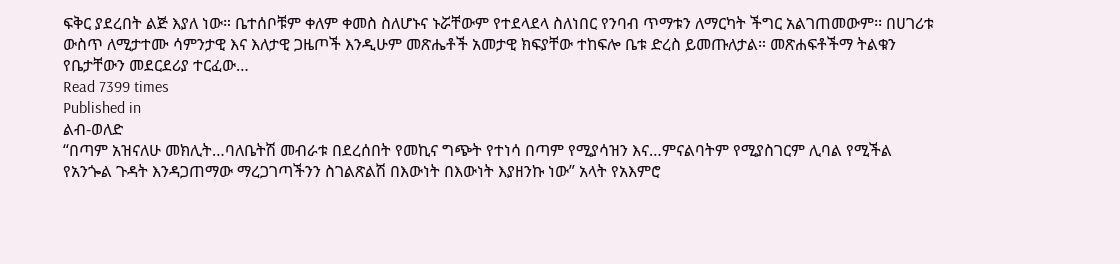ፍቅር ያደረበት ልጅ እያለ ነው። ቤተሰቦቹም ቀለም ቀመስ ስለሆኑና ኑሯቸውም የተደላደላ ስለነበር የንባብ ጥማቱን ለማርካት ችግር አልገጠመውም፡፡ በሀገሪቱ ውስጥ ለሚታተሙ ሳምንታዊ እና እለታዊ ጋዜጦች እንዲሁም መጽሔቶች አመታዊ ክፍያቸው ተከፍሎ ቤቱ ድረስ ይመጡለታል። መጽሐፍቶችማ ትልቁን የቤታቸውን መደርደሪያ ተርፈው…
Read 7399 times
Published in
ልብ-ወለድ
“በጣም አዝናለሁ መክሊት…ባለቤትሽ መብራቱ በደረሰበት የመኪና ግጭት የተነሳ በጣም የሚያሳዝን እና…ምናልባትም የሚያስገርም ሊባል የሚችል የአንጐል ጉዳት እንዳጋጠማው ማረጋገጣችንን ስገልጽልሽ በእውነት በእውነት እያዘንኩ ነው” አላት የአእምሮ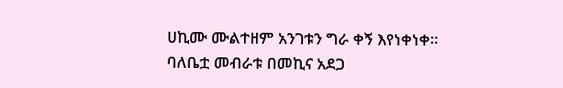ሀኪሙ ሙልተዘም አንገቱን ግራ ቀኝ እየነቀነቀ፡፡ ባለቤቷ መብራቱ በመኪና አደጋ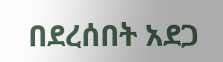በደረሰበት አደጋ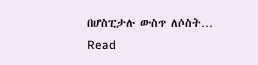በሆስፒታሉ ውስጥ ለሶስት…
Read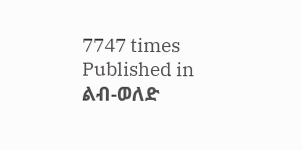7747 times
Published in
ልብ-ወለድ